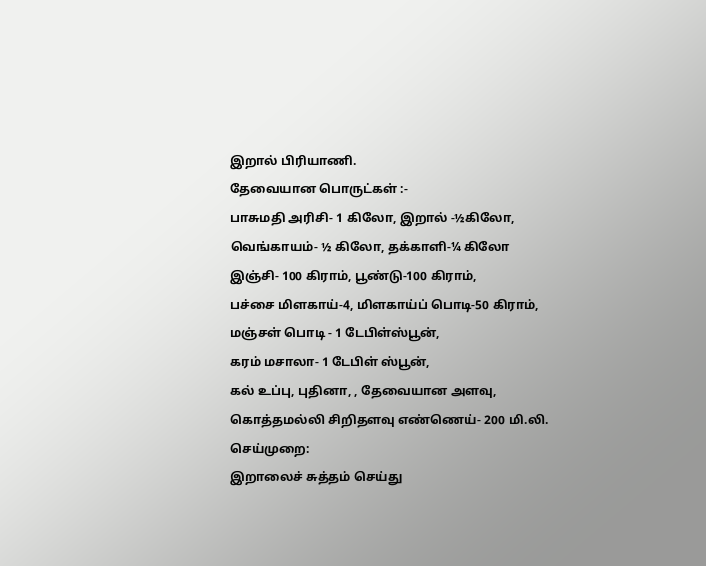இறால் பிரியாணி.
தேவையான பொருட்கள் :-
பாசுமதி அரிசி- 1 கிலோ, இறால் -½கிலோ,
வெங்காயம்- ½ கிலோ, தக்காளி-¼ கிலோ
இஞ்சி- 100 கிராம், பூண்டு-100 கிராம்,
பச்சை மிளகாய்-4, மிளகாய்ப் பொடி-50 கிராம், மஞ்சள் பொடி - 1 டேபிள்ஸ்பூன்,
கரம் மசாலா- 1 டேபிள் ஸ்பூன்,
கல் உப்பு, புதினா, , தேவையான அளவு,
கொத்தமல்லி சிறிதளவு எண்ணெய்- 200 மி.லி.
செய்முறை:
இறாலைச் சுத்தம் செய்து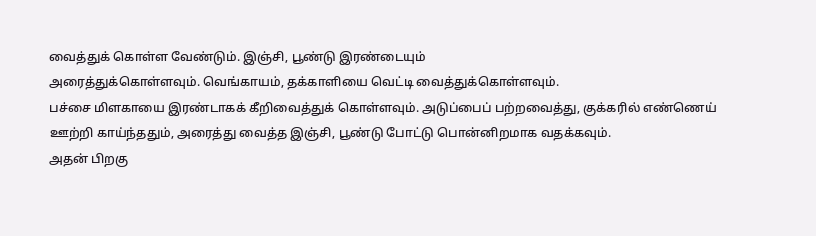வைத்துக் கொள்ள வேண்டும். இஞ்சி, பூண்டு இரண்டையும்
அரைத்துக்கொள்ளவும். வெங்காயம், தக்காளியை வெட்டி வைத்துக்கொள்ளவும்.
பச்சை மிளகாயை இரண்டாகக் கீறிவைத்துக் கொள்ளவும். அடுப்பைப் பற்றவைத்து, குக்கரில் எண்ணெய்
ஊற்றி காய்ந்ததும், அரைத்து வைத்த இஞ்சி, பூண்டு போட்டு பொன்னிறமாக வதக்கவும்.
அதன் பிறகு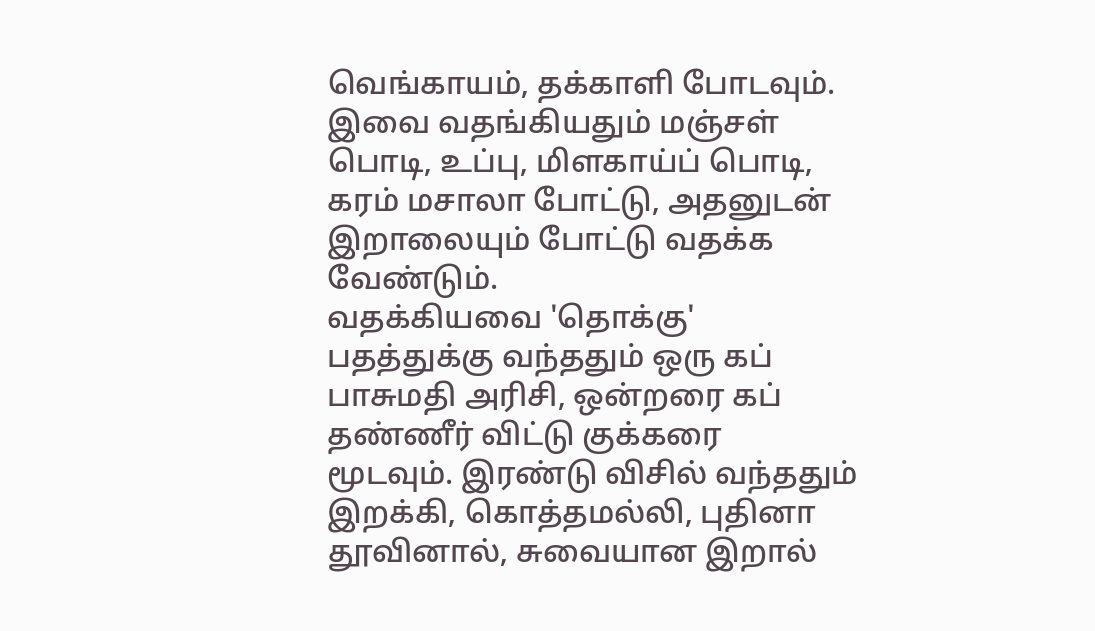வெங்காயம், தக்காளி போடவும். இவை வதங்கியதும் மஞ்சள் பொடி, உப்பு, மிளகாய்ப் பொடி,
கரம் மசாலா போட்டு, அதனுடன் இறாலையும் போட்டு வதக்க வேண்டும்.
வதக்கியவை 'தொக்கு' பதத்துக்கு வந்ததும் ஒரு கப் பாசுமதி அரிசி, ஒன்றரை கப் தண்ணீர் விட்டு குக்கரை
மூடவும். இரண்டு விசில் வந்ததும் இறக்கி, கொத்தமல்லி, புதினா தூவினால், சுவையான இறால்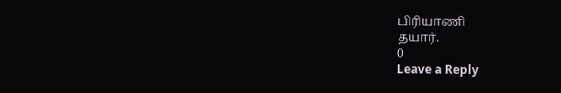பிரியாணி
தயார்.
0
Leave a Reply